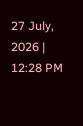27 July, 2026 | 12:28 PM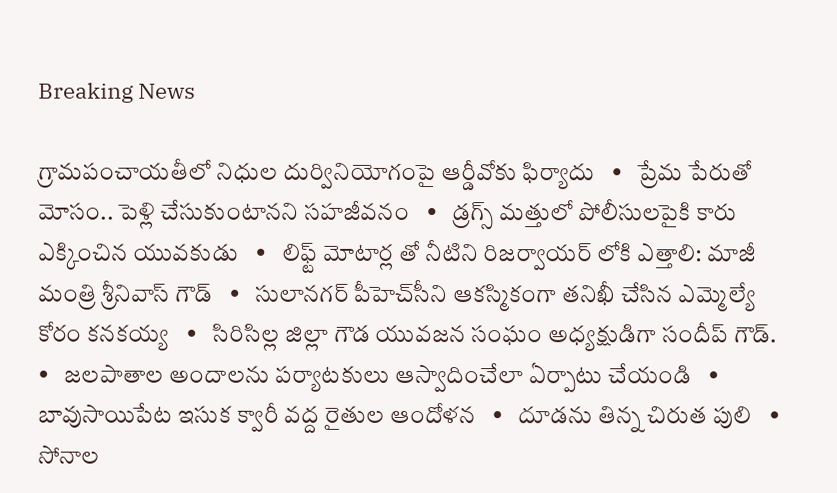Breaking News

గ్రామపంచాయతీలో నిధుల దుర్వినియోగంపై ఆర్డీవోకు ఫిర్యాదు   •   ప్రేమ పేరుతో మోసం.. పెళ్లి చేసుకుంటానని సహజీవనం   •   డ్రగ్స్ మత్తులో పోలీసులపైకి కారు ఎక్కించిన యువకుడు   •   లిఫ్ట్ మోటార్ల తో నీటిని రిజర్వాయర్ లోకి ఎత్తాలి: మాజీ మంత్రి శ్రీనివాస్ గౌడ్   •   సులానగర్ పీహెచ్‌సీని ఆకస్మికంగా తనిఖీ చేసిన ఎమ్మెల్యే కోరం కనకయ్య   •   సిరిసిల్ల జిల్లా గౌడ యువజన సంఘం అధ్యక్షుడిగా సందీప్ గౌడ్.   •   జలపాతాల అందాలను పర్యాటకులు ఆస్వాదించేలా ఏర్పాటు చేయండి   •   బావుసాయిపేట ఇసుక క్వారీ వద్ద రైతుల ఆందోళన   •   దూడను తిన్న చిరుత పులి   •   సోనాల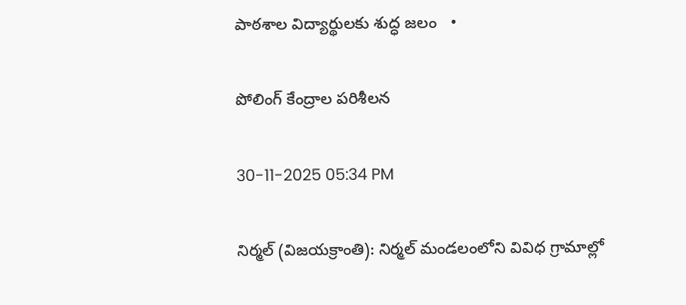పాఠశాల విద్యార్థులకు శుద్ధ జలం   •

పోలింగ్ కేంద్రాల పరిశీలన

30-11-2025 05:34 PM

నిర్మల్ (విజయక్రాంతి): నిర్మల్ మండలంలోని వివిధ గ్రామాల్లో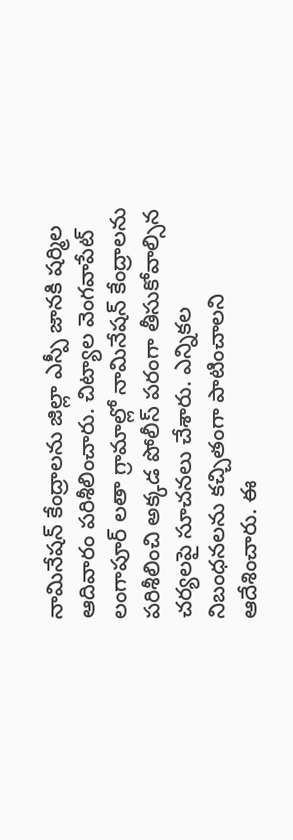నామినేషన్ కేంద్రాలను జిల్లా ఎస్పీ జానకి షర్మిల ఆదివారం పరిశీలించారు. చిట్యాల వెంగవాపేట్ లంగాపూర్ లతా గ్రామాల్లో నామినేషన్ కేంద్రాలను పరిశీలించి అక్కడ పోలీస్ పరంగా తీసుకోవాల్సిన చర్యలపై సూచనలు చేశారు. ఎన్నికల నిబంధనలను కచ్చితంగా పాటించాలని ఆదేశించారు. ఈ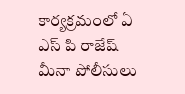కార్యక్రమంలో ఏ ఎస్ పి రాజేష్ మీనా పోలీసులు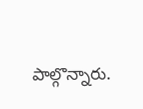పాల్గొన్నారు.